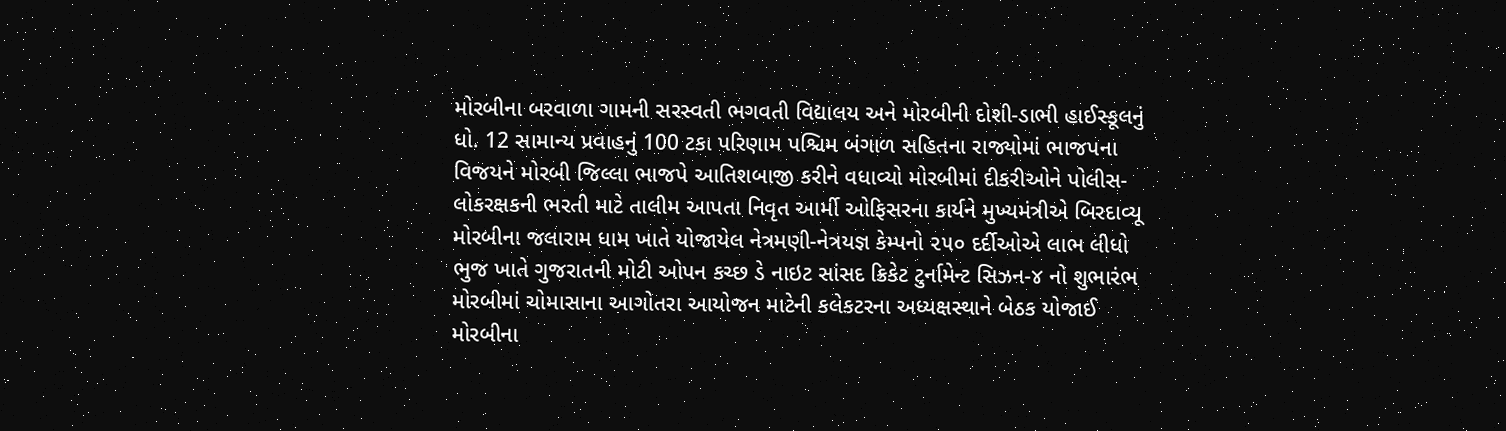મોરબીના બરવાળા ગામની સરસ્વતી ભગવતી વિદ્યાલય અને મોરબીની દોશી-ડાભી હાઈસ્કૂલનું ધો. 12 સામાન્ય પ્રવાહનું 100 ટકા પરિણામ પશ્ચિમ બંગાળ સહિતના રાજ્યોમાં ભાજપના વિજયને મોરબી જિલ્લા ભાજપે આતિશબાજી કરીને વધાવ્યો મોરબીમાં દીકરીઓને પોલીસ-લોકરક્ષકની ભરતી માટે તાલીમ આપતા નિવૃત આર્મી ઓફિસરના કાર્યને મુખ્યમંત્રીએ બિરદાવ્યૂ મોરબીના જલારામ ધામ ખાતે યોજાયેલ નેત્રમણી-નેત્રયજ્ઞ કેમ્પનો ૨૫૦ દર્દીઓએ લાભ લીધો ભુજ ખાતે ગુજરાતની મોટી ઓપન કચ્છ ડે નાઇટ સાંસદ ક્રિકેટ ટુર્નામેન્ટ સિઝન-૪ નો શુભારંભ મોરબીમાં ચોમાસાના આગોતરા આયોજન માટેની કલેકટરના અધ્યક્ષસ્થાને બેઠક યોજાઈ મોરબીના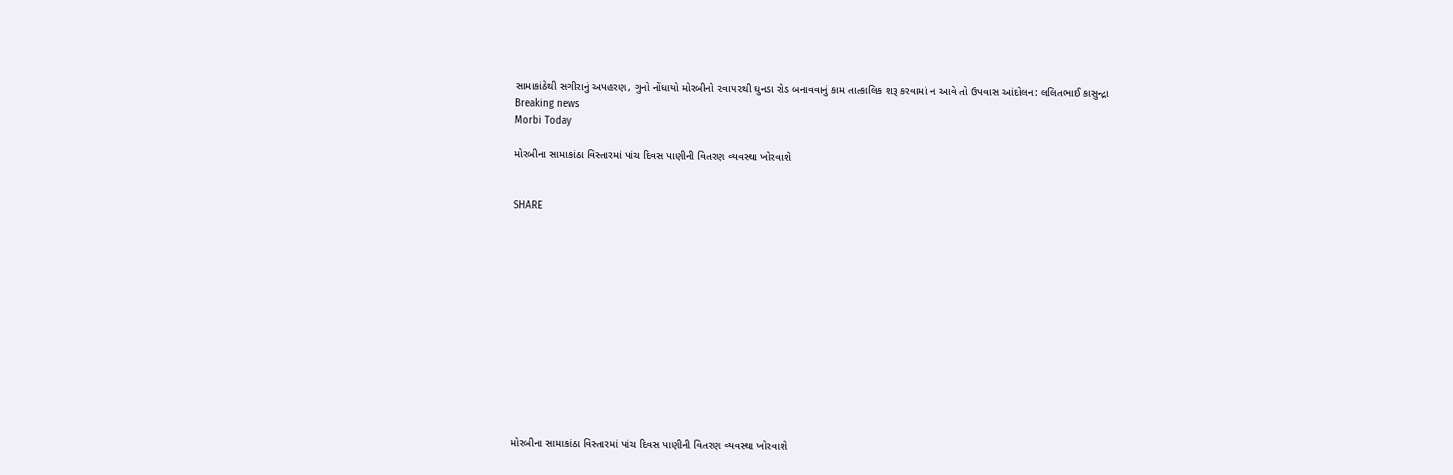સામાકાંઠેથી સગીરાનું અપહરણ, ગુનો નોંધાયો મોરબીનો ૨વા૫૨થી ઘુનડા રોડ બનાવવાનું કામ તાત્કાલિક શરૂ કરવામાં ન આવે તો ઉપવાસ આંદોલન: લલિતભાઈ કાસુન્દ્રા
Breaking news
Morbi Today

મોરબીના સામાકાંઠા વિસ્તારમાં પાંચ દિવસ પાણીની વિતરણ વ્યવસ્થા ખોરવાશે


SHARE













મોરબીના સામાકાંઠા વિસ્તારમાં પાંચ દિવસ પાણીની વિતરણ વ્યવસ્થા ખોરવાશે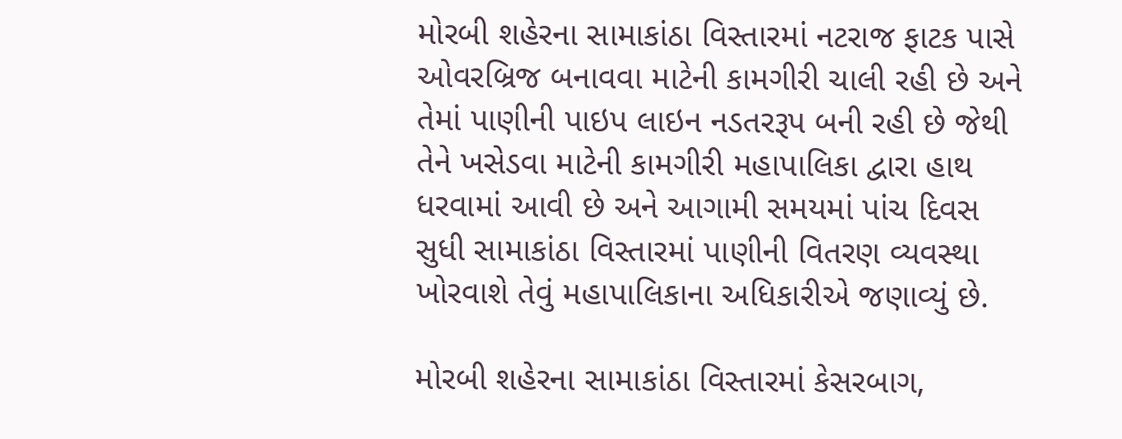મોરબી શહેરના સામાકાંઠા વિસ્તારમાં નટરાજ ફાટક પાસે ઓવરબ્રિજ બનાવવા માટેની કામગીરી ચાલી રહી છે અને તેમાં પાણીની પાઇપ લાઇન નડતરરૂપ બની રહી છે જેથી તેને ખસેડવા માટેની કામગીરી મહાપાલિકા દ્વારા હાથ ધરવામાં આવી છે અને આગામી સમયમાં પાંચ દિવસ સુધી સામાકાંઠા વિસ્તારમાં પાણીની વિતરણ વ્યવસ્થા ખોરવાશે તેવું મહાપાલિકાના અધિકારીએ જણાવ્યું છે.

મોરબી શહેરના સામાકાંઠા વિસ્તારમાં કેસરબાગ,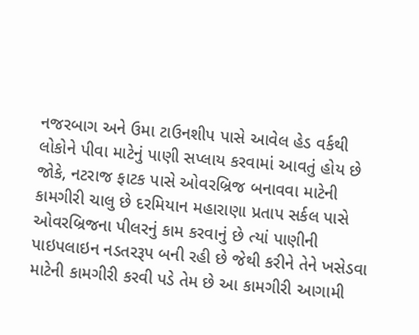નજરબાગ અને ઉમા ટાઉનશીપ પાસે આવેલ હેડ વર્કથી લોકોને પીવા માટેનું પાણી સપ્લાય કરવામાં આવતું હોય છે જોકે, નટરાજ ફાટક પાસે ઓવરબ્રિજ બનાવવા માટેની કામગીરી ચાલુ છે દરમિયાન મહારાણા પ્રતાપ સર્કલ પાસે ઓવરબ્રિજના પીલરનું કામ કરવાનું છે ત્યાં પાણીની પાઇપલાઇન નડતરરૂપ બની રહી છે જેથી કરીને તેને ખસેડવા માટેની કામગીરી કરવી પડે તેમ છે આ કામગીરી આગામી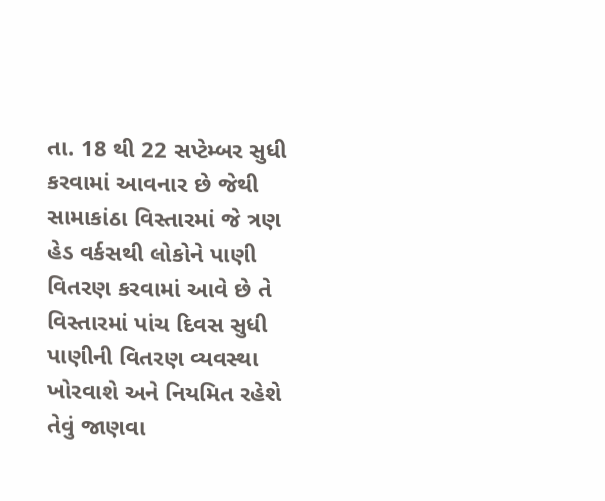તા. 18 થી 22 સપ્ટેમ્બર સુધી કરવામાં આવનાર છે જેથી સામાકાંઠા વિસ્તારમાં જે ત્રણ હેડ વર્કસથી લોકોને પાણી વિતરણ કરવામાં આવે છે તે વિસ્તારમાં પાંચ દિવસ સુધી પાણીની વિતરણ વ્યવસ્થા ખોરવાશે અને નિયમિત રહેશે તેવું જાણવા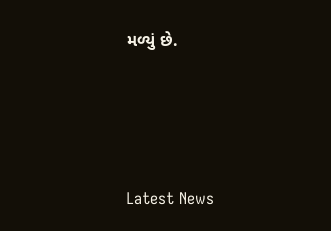મળ્યું છે.






Latest News